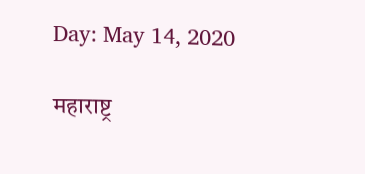Day: May 14, 2020

महाराष्ट्र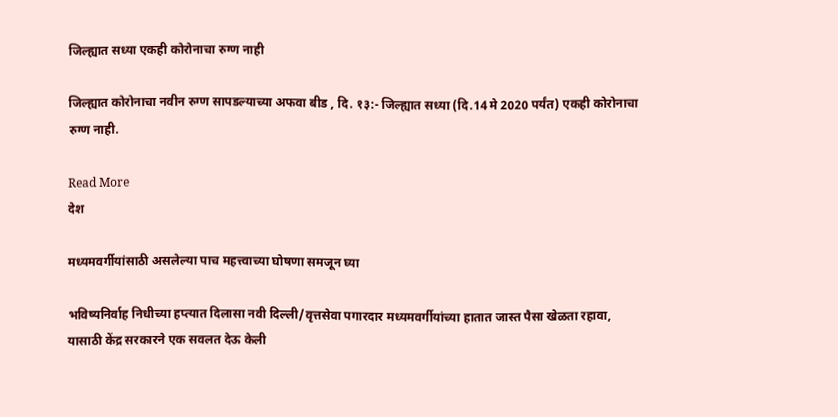जिल्ह्यात सध्या एकही कोरोनाचा रुग्ण नाही

जिल्ह्यात कोरोनाचा नवीन रुग्ण सापडल्याच्या अफवा बीड , दि. १३:- जिल्ह्यात सध्या (दि.14 मे 2020 पर्यंत) एकही कोरोनाचा रुग्ण नाही.

Read More
देश

मध्यमवर्गीयांसाठी असलेल्या पाच महत्त्वाच्या घोषणा समजून घ्या

भविष्यनिर्वाह निधीच्या हप्त्यात दिलासा नवी दिल्ली/वृत्तसेवा पगारदार मध्यमवर्गीयांच्या हातात जास्त पैसा खेळता रहावा, यासाठी केंद्र सरकारने एक सवलत देऊ केली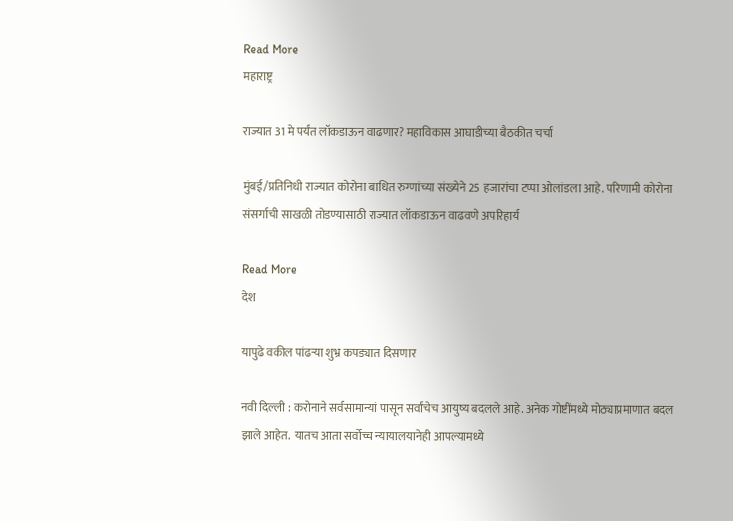Read More
महाराष्ट्र

राज्यात 31 मे पर्यंत लॉकडाऊन वाढणार? महाविकास आघाडीच्या बैठकीत चर्चा

मुंबई/प्रतिनिधी राज्यात कोरोना बाधित रुग्णांच्या संख्येने 25 हजारांचा टप्पा ओलांडला आहे. परिणामी कोरोना संसर्गाची साखळी तोडण्यासाठी राज्यात लॉकडाऊन वाढवणे अपरिहार्य

Read More
देश

यापुढे वकील पांढऱ्या शुभ्र कपड्यात दिसणार

नवी दिल्ली : करोनाने सर्वसामान्यां पासून सर्वांचेच आयुष्य बदलले आहे. अनेक गोष्टींमध्ये मोठ्याप्रमाणात बदल झाले आहेत.  यातच आता सर्वोच्च न्यायालयानेही आपल्यामध्ये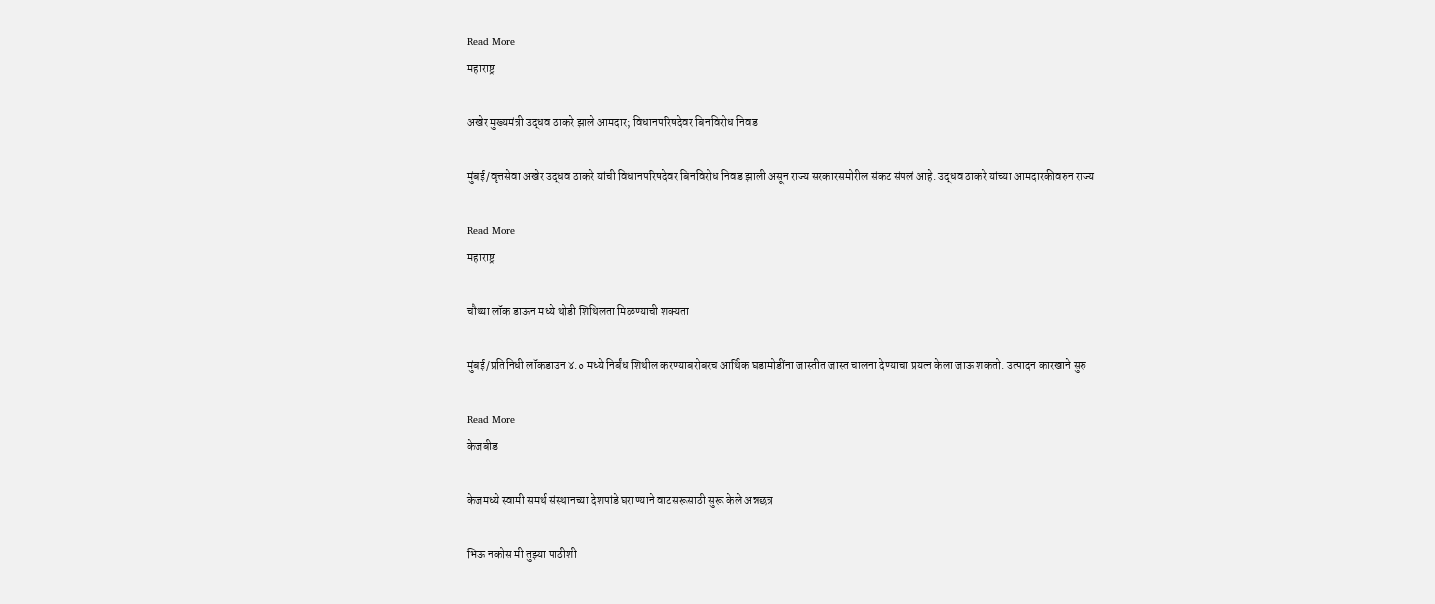Read More
महाराष्ट्र

अखेर मुख्यमंत्री उद्धव ठाकरे झाले आमदार; विधानपरिषदेवर बिनविरोध निवड

मुंबई/वृत्तसेवा अखेर उद्धव ठाकरे यांची विधानपरिषदेवर बिनविरोध निवड झाली असून राज्य सरकारसमोरील संकट संपलं आहे. उद्धव ठाकरे यांच्या आमदारकीवरुन राज्य

Read More
महाराष्ट्र

चौथ्या लॉक डाऊन मध्ये थोडी शिथिलता मिळण्याची शक्यता

मुंबई/प्रतिनिधी लॉकडाउन ४.० मध्ये निर्बंध शिथील करण्याबरोबरच आर्थिक घडामोडींना जास्तीत जास्त चालना देण्याचा प्रयत्न केला जाऊ शकतो. उत्पादन कारखाने सुरु

Read More
केजबीड

केजमध्ये स्वामी समर्थ संस्थानच्या देशपांडे घराण्याने वाटसरूसाठी सुरू केले अन्नछत्र

भिऊ नकोस मी तुझ्या पाठीशी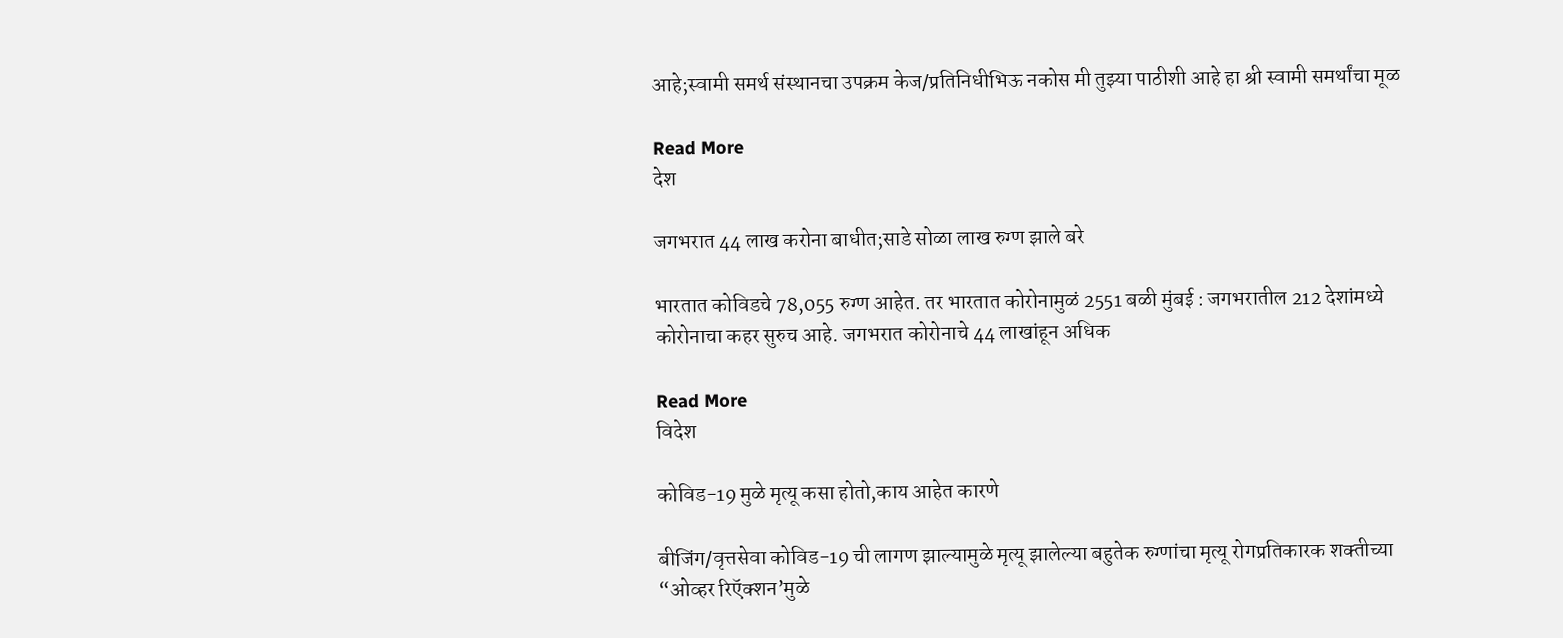आहे;स्वामी समर्थ संस्थानचा उपक्रम केज/प्रतिनिधीभिऊ नकोस मी तुझ्या पाठीशी आहे हा श्री स्वामी समर्थांचा मूळ

Read More
देश

जगभरात 44 लाख करोना बाधीत;साडे सोळा लाख रुग्ण झाले बरे

भारतात कोविडचे 78,055 रुग्ण आहेत. तर भारतात कोरोनामुळं 2551 बळी मुंबई : जगभरातील 212 देशांमध्ये कोरोनाचा कहर सुरुच आहे. जगभरात कोरोनाचे 44 लाखांहून अधिक

Read More
विदेश

कोविड-19 मुळे मृत्यू कसा होतो,काय आहेत कारणे

बीजिंग/वृत्तसेवा कोविड-19 ची लागण झाल्यामुळे मृत्यू झालेल्या बहुतेक रुग्णांचा मृत्यू रोगप्रतिकारक शक्‍तीच्या “ओव्हर रिऍक्‍शन’मुळे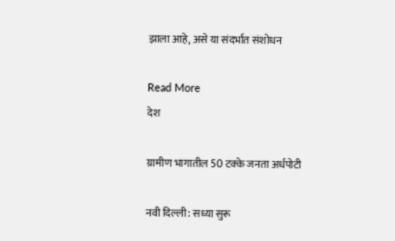झाला आहे, असे या संदर्भात संशोधन

Read More
देश

ग्रामीण भागातील 50 टक्‍के जनता अर्धपोटी

नवी दिल्ली: सध्या सुरू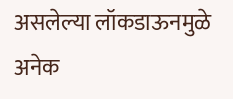असलेल्या लॉकडाऊनमुळे अनेक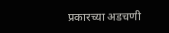प्रकारच्या अडचणी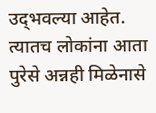उद्‌भवल्या आहेत. त्यातच लोकांना आता पुरेसे अन्नही मिळेनासे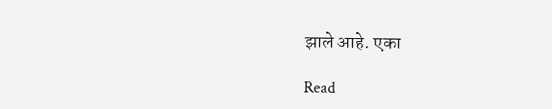झाले आहे. एका

Read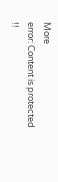More
error: Content is protected !!